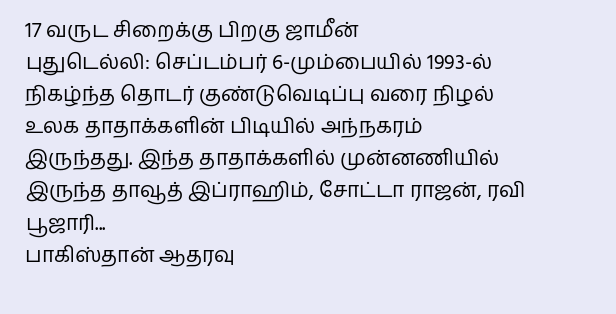17 வருட சிறைக்கு பிறகு ஜாமீன்
புதுடெல்லி: செப்டம்பர் 6-மும்பையில் 1993-ல் நிகழ்ந்த தொடர் குண்டுவெடிப்பு வரை நிழல் உலக தாதாக்களின் பிடியில் அந்நகரம் இருந்தது. இந்த தாதாக்களில் முன்னணியில் இருந்த தாவூத் இப்ராஹிம், சோட்டா ராஜன், ரவி பூஜாரி...
பாகிஸ்தான் ஆதரவு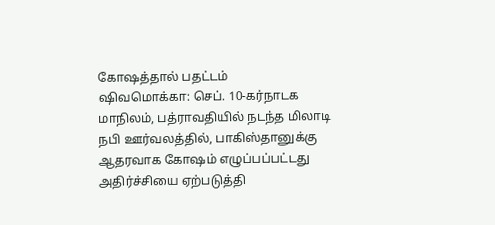கோஷத்தால் பதட்டம்
ஷிவமொக்கா: செப். 10-கர்நாடக மாநிலம், பத்ராவதியில் நடந்த மிலாடி நபி ஊர்வலத்தில், பாகிஸ்தானுக்கு ஆதரவாக கோஷம் எழுப்பப்பட்டது அதிர்ச்சியை ஏற்படுத்தி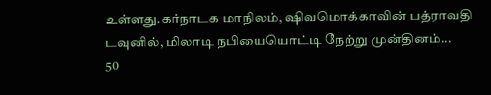உள்ளது.கர்நாடக மாநிலம், ஷிவமொக்காவின் பத்ராவதி டவுனில், மிலாடி நபியையொட்டி நேற்று முன்தினம்...
50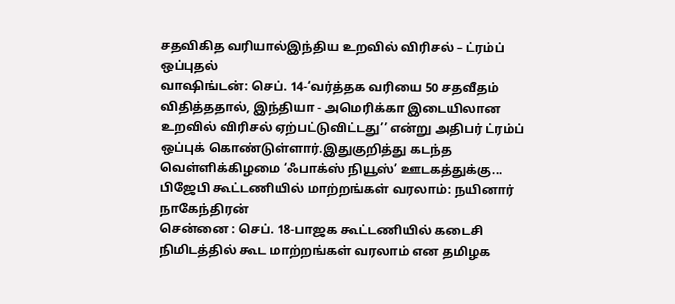சதவிகித வரியால்இந்திய உறவில் விரிசல் – ட்ரம்ப் ஒப்புதல்
வாஷிங்டன்: செப். 14-‘வர்த்தக வரியை 50 சதவீதம் விதித்ததால், இந்தியா - அமெரிக்கா இடையிலான உறவில் விரிசல் ஏற்பட்டுவிட்டது’’ என்று அதிபர் ட்ரம்ப் ஒப்புக் கொண்டுள்ளார்.இதுகுறித்து கடந்த வெள்ளிக்கிழமை ‘ஃபாக்ஸ் நியூஸ்’ ஊடகத்துக்கு...
பிஜேபி கூட்டணியில் மாற்றங்கள் வரலாம்: நயினார் நாகேந்திரன்
சென்னை : செப். 18-பாஜக கூட்டணியில் கடைசி நிமிடத்தில் கூட மாற்றங்கள் வரலாம் என தமிழக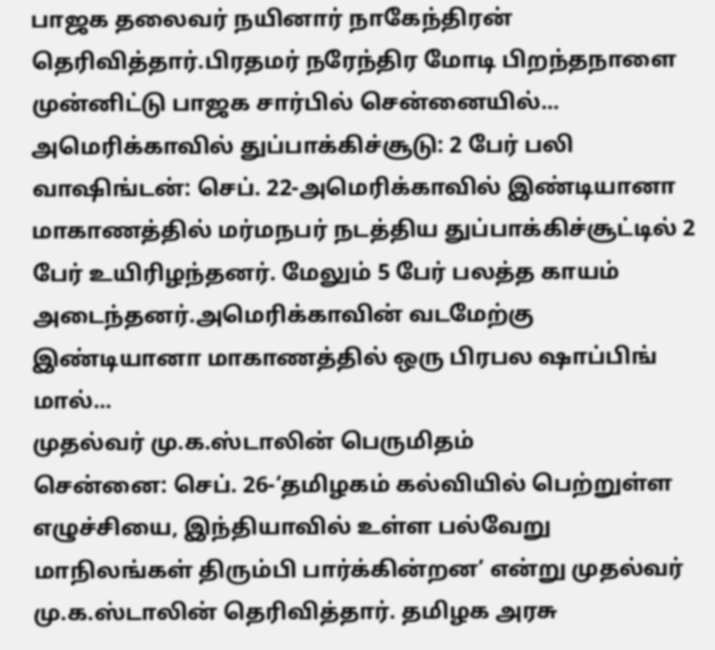பாஜக தலைவர் நயினார் நாகேந்திரன் தெரிவித்தார்.பிரதமர் நரேந்திர மோடி பிறந்தநாளை முன்னிட்டு பாஜக சார்பில் சென்னையில்...
அமெரிக்காவில் துப்பாக்கிச்சூடு: 2 பேர் பலி
வாஷிங்டன்: செப். 22-அமெரிக்காவில் இண்டியானா மாகாணத்தில் மர்மநபர் நடத்திய துப்பாக்கிச்சூட்டில் 2 பேர் உயிரிழந்தனர். மேலும் 5 பேர் பலத்த காயம் அடைந்தனர்.அமெரிக்காவின் வடமேற்கு இண்டியானா மாகாணத்தில் ஒரு பிரபல ஷாப்பிங் மால்...
முதல்வர் மு.க.ஸ்டாலின் பெருமிதம்
சென்னை: செப். 26-‘தமிழகம் கல்வியில் பெற்றுள்ள எழுச்சியை, இந்தியாவில் உள்ள பல்வேறு மாநிலங்கள் திரும்பி பார்க்கின்றன’ என்று முதல்வர் மு.க.ஸ்டாலின் தெரிவித்தார். தமிழக அரசு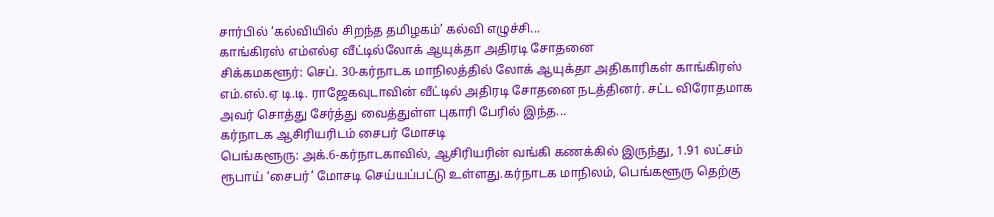சார்பில் ‘கல்வியில் சிறந்த தமிழகம்’ கல்வி எழுச்சி...
காங்கிரஸ் எம்எல்ஏ வீட்டில்லோக் ஆயுக்தா அதிரடி சோதனை
சிக்கமகளூர்: செப். 30-கர்நாடக மாநிலத்தில் லோக் ஆயுக்தா அதிகாரிகள் காங்கிரஸ் எம்.எல்.ஏ டி.டி. ராஜேகவுடாவின் வீட்டில் அதிரடி சோதனை நடத்தினர். சட்ட விரோதமாக அவர் சொத்து சேர்த்து வைத்துள்ள புகாரி பேரில் இந்த...
கர்நாடக ஆசிரியரிடம் சைபர் மோசடி
பெங்களூரு: அக்.6-கர்நாடகாவில், ஆசிரியரின் வங்கி கணக்கில் இருந்து, 1.91 லட்சம் ரூபாய் ‘சைபர்’ மோசடி செய்யப்பட்டு உள்ளது.கர்நாடக மாநிலம், பெங்களூரு தெற்கு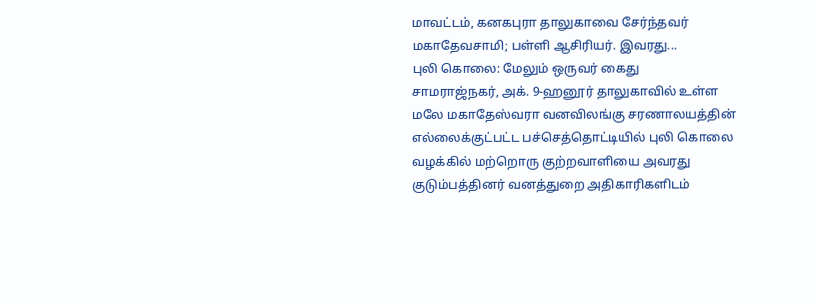மாவட்டம், கனகபுரா தாலுகாவை சேர்ந்தவர் மகாதேவசாமி; பள்ளி ஆசிரியர். இவரது...
புலி கொலை: மேலும் ஒருவர் கைது
சாமராஜ்நகர், அக். 9-ஹனூர் தாலுகாவில் உள்ள மலே மகாதேஸ்வரா வனவிலங்கு சரணாலயத்தின் எல்லைக்குட்பட்ட பச்செத்தொட்டியில் புலி கொலை வழக்கில் மற்றொரு குற்றவாளியை அவரது குடும்பத்தினர் வனத்துறை அதிகாரிகளிடம்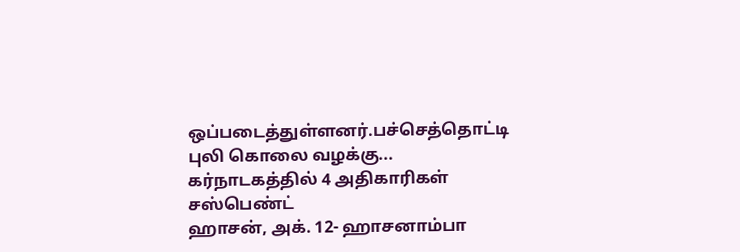ஒப்படைத்துள்ளனர்.பச்செத்தொட்டி புலி கொலை வழக்கு...
கர்நாடகத்தில் 4 அதிகாரிகள் சஸ்பெண்ட்
ஹாசன், அக். 12- ஹாசனாம்பா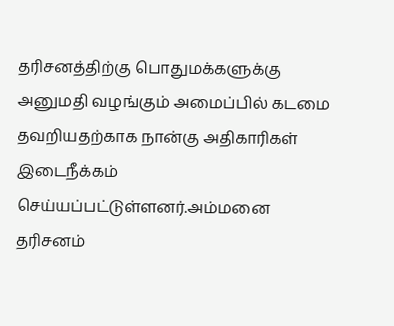தரிசனத்திற்கு பொதுமக்களுக்கு அனுமதி வழங்கும் அமைப்பில் கடமை தவறியதற்காக நான்கு அதிகாரிகள் இடைநீக்கம் செய்யப்பட்டுள்ளனர்.அம்மனை தரிசனம்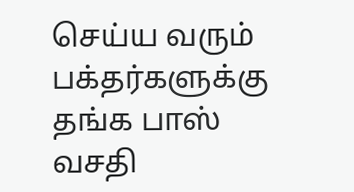செய்ய வரும் பக்தர்களுக்கு தங்க பாஸ் வசதி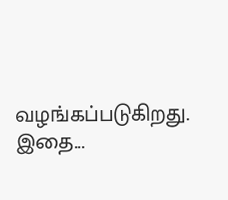வழங்கப்படுகிறது. இதை...